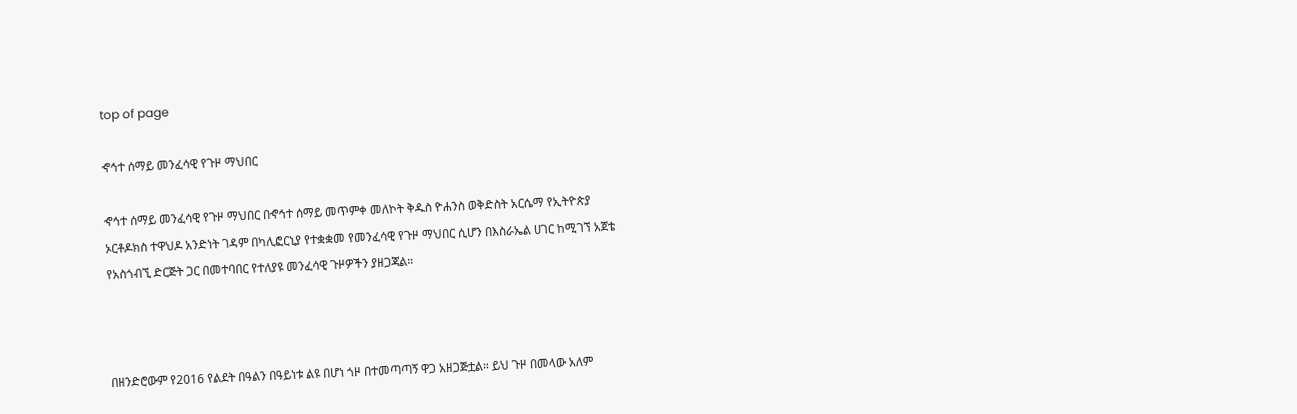top of page

ኆኅተ ሰማይ መንፈሳዊ የጉዞ ማህበር

ኆኅተ ሰማይ መንፈሳዊ የጉዞ ማህበር በኆኅተ ሰማይ መጥምቀ መለኮት ቅዱስ ዮሐንስ ወቅድስት አርሴማ የኢትዮጵያ ኦርቶዶክስ ተዋህዶ አንድነት ገዳም በካሊፎርኒያ የተቋቋመ የመንፈሳዊ የጉዞ ማህበር ሲሆን በእስራኤል ሀገር ከሚገኘ አጀቴ የአስጎብኚ ድርጅት ጋር በመተባበር የተለያዩ መንፈሳዊ ጉዞዎችን ያዘጋጃል።



በዘንድሮውም የ2016 የልደት በዓልን በዓይነቱ ልዩ በሆነ ጎዞ በተመጣጣኝ ዋጋ አዘጋጅቷል። ይህ ጉዞ በመላው አለም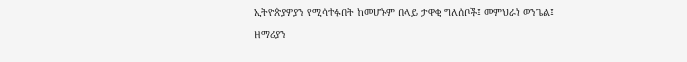ኢትዮጵያዎያን የሚሳተፉበት ከመሆኑም በላይ ታዋቂ ግለሰቦች፤ መምህራነ ወንጌል፤ ዘማሪያን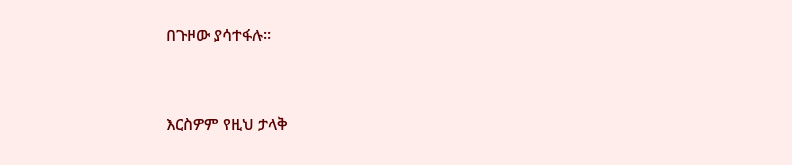በጉዞው ያሳተፋሉ።



እርስዎም የዚህ ታላቅ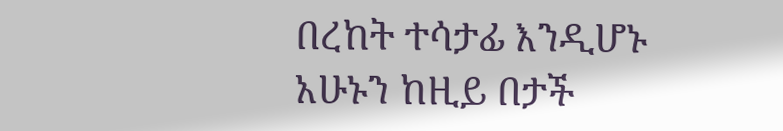በረከት ተሳታፊ እንዲሆኑ አሁኑን ከዚይ በታች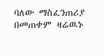ባለው ማስፈንጠሪያ በመጠቀም ዛሬዉኑ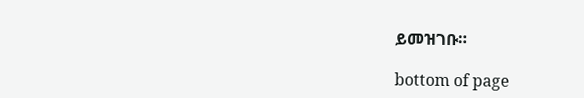ይመዝገቡ።

bottom of page